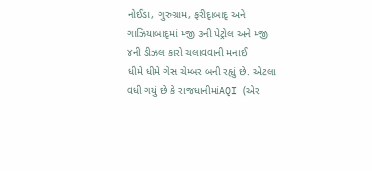નોઈડા, ગુરુગ્રામ, ફરીદૃાબાદૃ અને ગાઝિયાબાદૃમાં મ્જી ૩ની પેટ્રોલ અને મ્જી ૪ની ડીઝલ કારો ચલાવવાની મનાઈ
ધીમે ધીમે ગેસ ચેમ્બર બની રહૃાું છે. એટલા વધી ગયું છે કે રાજધાનીમાંAQI (એર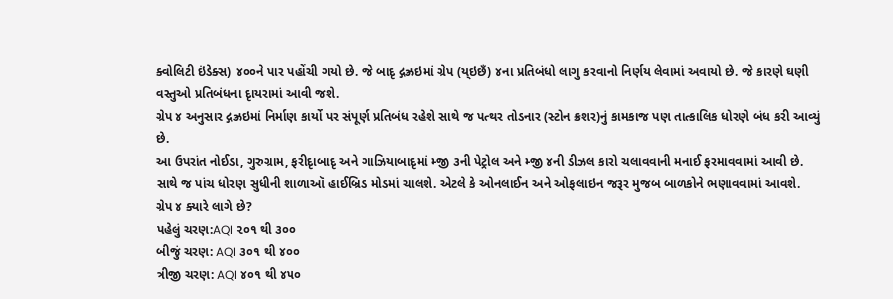ક્વોલિટી ઇંડેક્સ) ૪૦૦ને પાર પહોંચી ગયો છે. જે બાદૃ દ્ગઝ્રઇમાં ગ્રેપ (ય્ઇછઁ) ૪ના પ્રતિબંધો લાગુ કરવાનો નિર્ણય લેવામાં અવાયો છે. જે કારણે ઘણી વસ્તુઓ પ્રતિબંધના દૃાયરામાં આવી જશે.
ગ્રેપ ૪ અનુસાર દ્ગઝ્રઇમાં નિર્માણ કાર્યો પર સંપૂર્ણ પ્રતિબંધ રહેશે સાથે જ પત્થર તોડનાર (સ્ટોન ક્રશર)નું કામકાજ પણ તાત્કાલિક ધોરણે બંધ કરી આવ્યું છે.
આ ઉપરાંત નોઈડા, ગુરુગ્રામ, ફરીદૃાબાદૃ અને ગાઝિયાબાદૃમાં મ્જી ૩ની પેટ્રોલ અને મ્જી ૪ની ડીઝલ કારો ચલાવવાની મનાઈ ફરમાવવામાં આવી છે. સાથે જ પાંચ ધોરણ સુધીની શાળાઑ હાઈબ્રિડ મોડમાં ચાલશે. એટલે કે ઓનલાઈન અને ઓફલાઇન જરૂર મુજબ બાળકોને ભણાવવામાં આવશે.
ગ્રેપ ૪ ક્યારે લાગે છે?
પહેલું ચરણ:AQI ૨૦૧ થી ૩૦૦
બીજું ચરણ: AQI ૩૦૧ થી ૪૦૦
ત્રીજી ચરણ: AQI ૪૦૧ થી ૪૫૦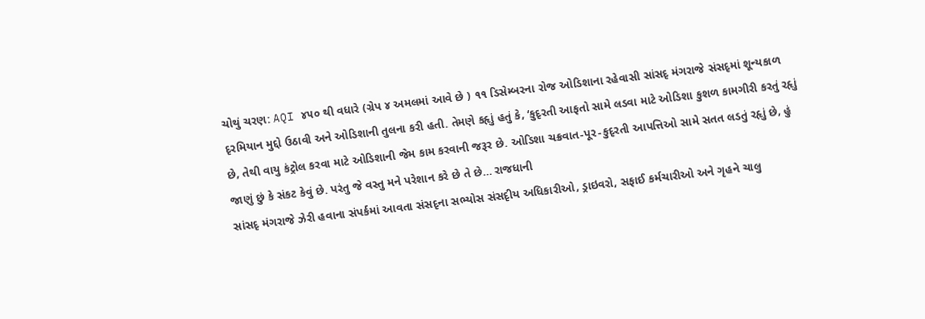ચોથું ચરણ: AQI ૪૫૦ થી વધારે (ગ્રેપ ૪ અમલમાં આવે છે ) ૧૧ ડિસેમ્બરના રોજ ઓડિશાના રહેવાસી સાંસદૃ મંગરાજે સંસદૃમાં શૂન્યકાળ દૃરમિયાન મુદ્દો ઉઠાવી અને ઓડિશાની તુલના કરી હતી. તેમણે કહૃાું હતું કે, ‘કુદૃરતી આફતો સામે લડવા માટે ઓડિશા કુશળ કામગીરી કરતું રહૃાું છે, તેથી વાયુ કંટ્રોલ કરવા માટે ઓડિશાની જેમ કામ કરવાની જરૂર છે. ઓડિશા ચક્રવાત-પૂર-કુદૃરતી આપત્તિઓ સામે સતત લડતું રહૃાું છે, હું જાણું છું કે સંકટ કેવું છે. પરંતુ જે વસ્તુ મને પરેશાન કરે છે તે છે… રાજધાની
સાંસદૃ મંગરાજે ઝેરી હવાના સંપર્કમાં આવતા સંસદૃના સભ્યોસ સંસદૃીય અધિકારીઓ, ડ્રાઇવરો, સફાઈ કર્મચારીઓ અને ગૃહને ચાલુ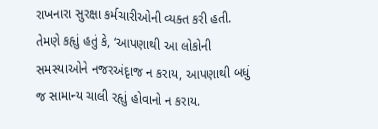રાખનારા સુરક્ષા કર્મચારીઓની વ્યક્ત કરી હતી. તેમણે કહૃાું હતું કે, ‘આપણાથી આ લોકોની સમસ્યાઓને નજરઅંદૃાજ ન કરાય, આપણાથી બધું જ સામાન્ય ચાલી રહૃાું હોવાનો ન કરાય.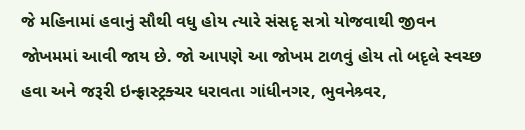જે મહિનામાં હવાનું સૌથી વધુ હોય ત્યારે સંસદૃ સત્રો યોજવાથી જીવન જોખમમાં આવી જાય છે. જો આપણે આ જોખમ ટાળવું હોય તો બદૃલે સ્વચ્છ હવા અને જરૂરી ઇન્ફ્રાસ્ટ્રક્ચર ધરાવતા ગાંધીનગર, ભુવનેશ્ર્વર,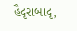હૈદૃરાબાદૃ,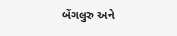બેંગલુરુ અને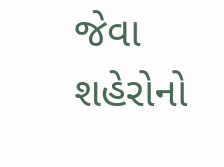જેવા શહેરોનો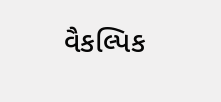વૈકલ્પિક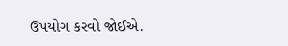ઉપયોગ કરવો જોઈએ.